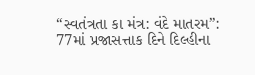“સ્વતંત્રતા કા મંત્ર: વંદે માતરમ”: 77માં પ્રજાસત્તાક દિને દિલ્હીના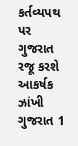કર્તવ્યપથ પર ગુજરાત રજૂ કરશે આકર્ષક ઝાંખી ગુજરાત 1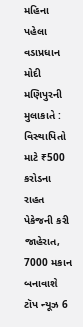મહિના પહેલા
વડાપ્રધાન મોદી મણિપુરની મુલાકાતે : વિસ્થાપિતો માટે ₹500 કરોડના રાહત પેકેજની કરી જાહેરાત, 7000 મકાન બનાવાશે ટૉપ ન્યૂઝ 6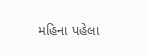મહિના પહેલા